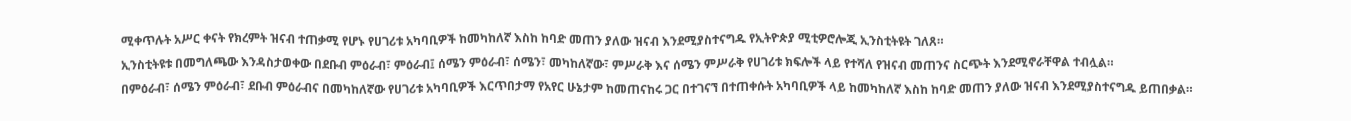ሚቀጥሉት አሥር ቀናት የክረምት ዝናብ ተጠቃሚ የሆኑ የሀገሪቱ አካባቢዎች ከመካከለኛ እስከ ከባድ መጠን ያለው ዝናብ እንደሚያስተናግዱ የኢትዮጵያ ሚቲዎሮሎጂ ኢንስቲትዩት ገለጸ።
ኢንስቲትዩቱ በመግለጫው እንዳስታወቀው በደቡብ ምዕራብ፣ ምዕራብ፤ ሰሜን ምዕራብ፣ ሰሜን፣ መካከለኛው፣ ምሥራቅ እና ሰሜን ምሥራቅ የሀገሪቱ ክፍሎች ላይ የተሻለ የዝናብ መጠንና ስርጭት እንደሚኖራቸዋል ተብሏል።
በምዕራብ፣ ሰሜን ምዕራብ፣ ደቡብ ምዕራብና በመካከለኛው የሀገሪቱ አካባቢዎች እርጥበታማ የአየር ሁኔታም ከመጠናከሩ ጋር በተገናኘ በተጠቀሱት አካባቢዎች ላይ ከመካከለኛ እስከ ከባድ መጠን ያለው ዝናብ እንደሚያስተናግዱ ይጠበቃል።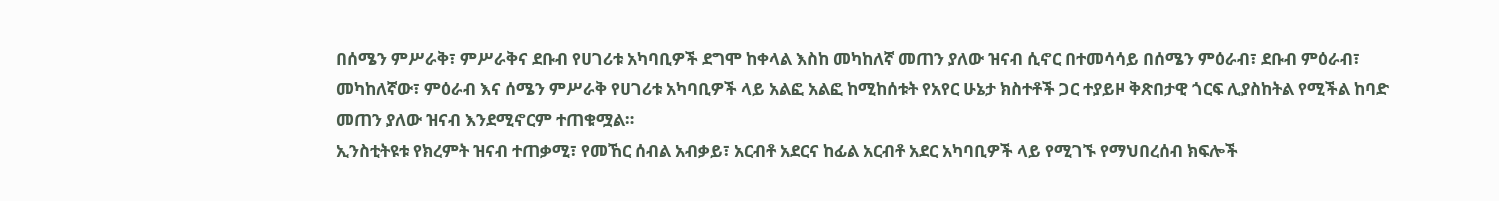በሰሜን ምሥራቅ፣ ምሥራቅና ደቡብ የሀገሪቱ አካባቢዎች ደግሞ ከቀላል እስከ መካከለኛ መጠን ያለው ዝናብ ሲኖር በተመሳሳይ በሰሜን ምዕራብ፣ ደቡብ ምዕራብ፣ መካከለኛው፣ ምዕራብ እና ሰሜን ምሥራቅ የሀገሪቱ አካባቢዎች ላይ አልፎ አልፎ ከሚከሰቱት የአየር ሁኔታ ክስተቶች ጋር ተያይዞ ቅጽበታዊ ጎርፍ ሊያስከትል የሚችል ከባድ መጠን ያለው ዝናብ እንደሚኖርም ተጠቁሟል።
ኢንስቲትዩቱ የክረምት ዝናብ ተጠቃሚ፣ የመኸር ሰብል አብቃይ፣ አርብቶ አደርና ከፊል አርብቶ አደር አካባቢዎች ላይ የሚገኙ የማህበረሰብ ክፍሎች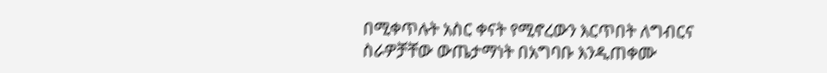በሚቀጥሉት አስር ቀናት የሚኖረውን እርጥበት ለግብርና ስራዎቻቸው ውጤታማነት በአግባቡ እንዲጠቀሙ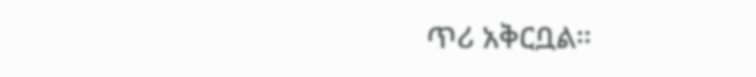ጥሪ አቅርቧል።